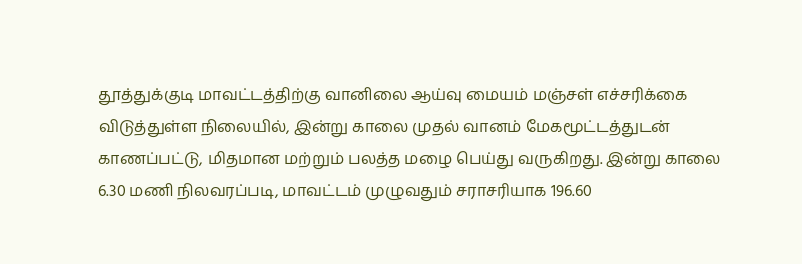தூத்துக்குடி மாவட்டத்திற்கு வானிலை ஆய்வு மையம் மஞ்சள் எச்சரிக்கை விடுத்துள்ள நிலையில், இன்று காலை முதல் வானம் மேகமூட்டத்துடன் காணப்பட்டு, மிதமான மற்றும் பலத்த மழை பெய்து வருகிறது. இன்று காலை 6.30 மணி நிலவரப்படி, மாவட்டம் முழுவதும் சராசரியாக 196.60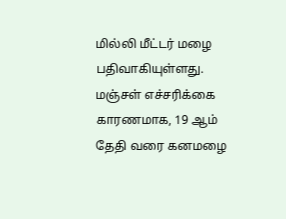மில்லி மீட்டர் மழை பதிவாகியுள்ளது. மஞ்சள் எச்சரிக்கை காரணமாக, 19 ஆம் தேதி வரை கனமழை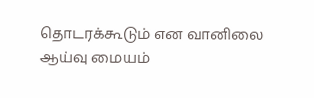தொடரக்கூடும் என வானிலை ஆய்வு மையம்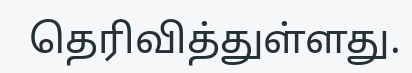தெரிவித்துள்ளது.